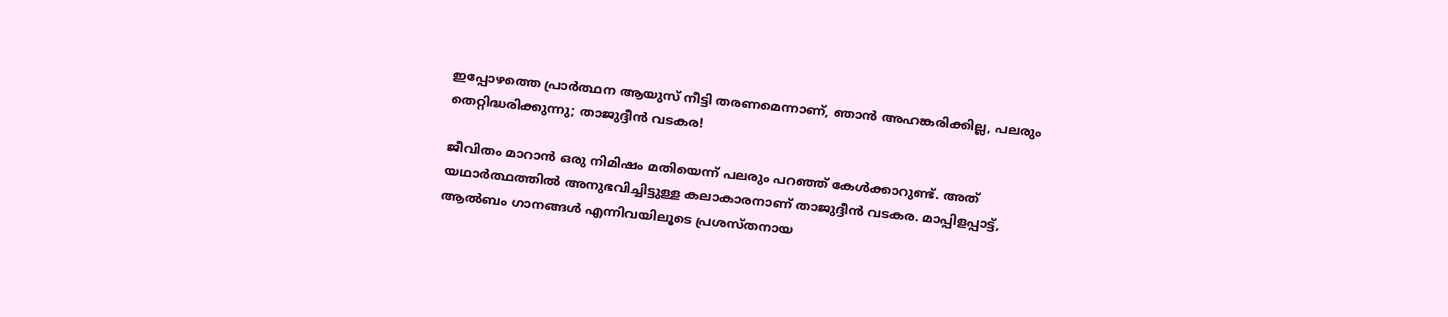ഇപ്പോഴത്തെ പ്രാർത്ഥന ആയുസ് നീട്ടി തരണമെന്നാണ്, ഞാൻ അഹങ്കരിക്കില്ല, പലരും തെറ്റിദ്ധരിക്കുന്നു; താജുദ്ദീൻ വടകര!

ജീവിതം മാറാൻ ഒരു നിമിഷം മതിയെന്ന് പലരും പറഞ്ഞ് കേൾക്കാറുണ്ട്. അത് യഥാർത്ഥത്തിൽ അനുഭവിച്ചിട്ടുള്ള കലാകാരനാണ് താജുദ്ദീൻ വടകര. മാപ്പിളപ്പാട്ട്, ആൽബം ഗാനങ്ങൾ എന്നിവയിലൂടെ പ്രശസ്തനായ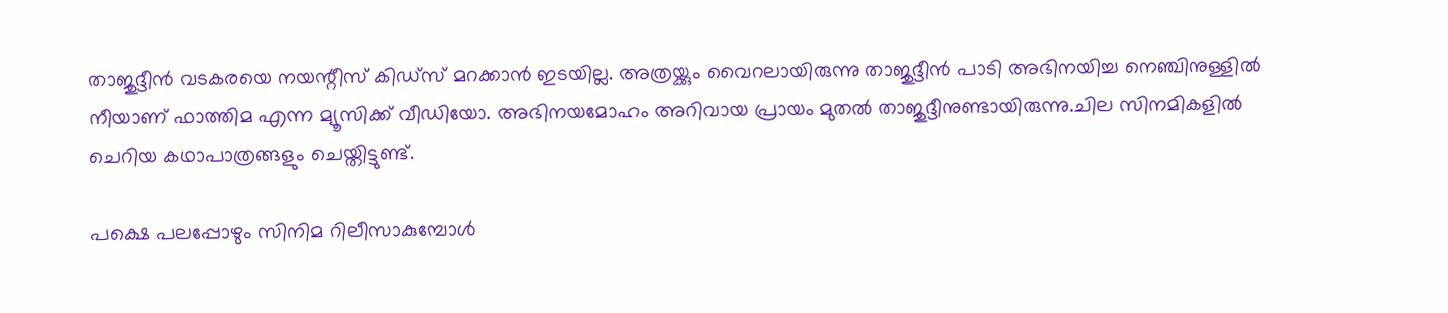താജുദ്ദീൻ വടകരയെ നയന്റീസ് കിഡ്സ് മറക്കാൻ ഇടയില്ല. അത്രയ്ക്കും വൈറലായിരുന്നു താജുദ്ദീൻ പാടി അഭിനയിച്ച നെഞ്ചിനുള്ളില്‍ നീയാണ് ഫാത്തിമ എന്ന മ്യൂസിക്ക് വീഡിയോ. അഭിനയ‌മോഹം അറിവായ പ്രായം മുതൽ താജുദ്ദീനുണ്ടായിരുന്നു.ചില സിനമികളിൽ ചെറിയ കഥാപാത്രങ്ങളും ചെയ്തിട്ടുണ്ട്.

പക്ഷെ പലപ്പോഴും സിനിമ റിലീസാകുമ്പോൾ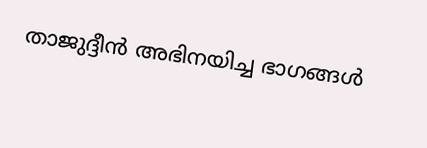താജുദ്ദീൻ അഭിനയിച്ച ഭാഗങ്ങൾ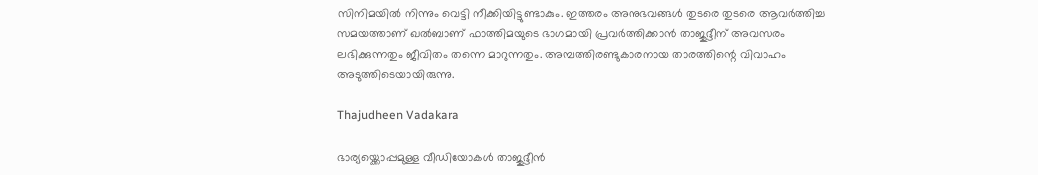സിനിമയിൽ നിന്നും വെട്ടി നീക്കിയിട്ടുണ്ടാകും. ഇത്തരം അനുഭവങ്ങൾ‌ തുടരെ തുടരെ ആവർത്തിച്ച സമയത്താണ് ഖൽബാണ് ഫാത്തിമയുടെ ഭാഗമായി പ്രവർത്തിക്കാൻ താജുദ്ദീന് അവസരം ലഭിക്കുന്നതും ജീവിതം തന്നെ മാറുന്നതും. അമ്പത്തിരണ്ടുകാരനായ താരത്തിന്റെ വിവാഹം അടുത്തിടെയായിരുന്നു.

Thajudheen Vadakara

ഭാര്യയ്ക്കൊപ്പമുള്ള വീഡിയോകൾ താജുദ്ദീൻ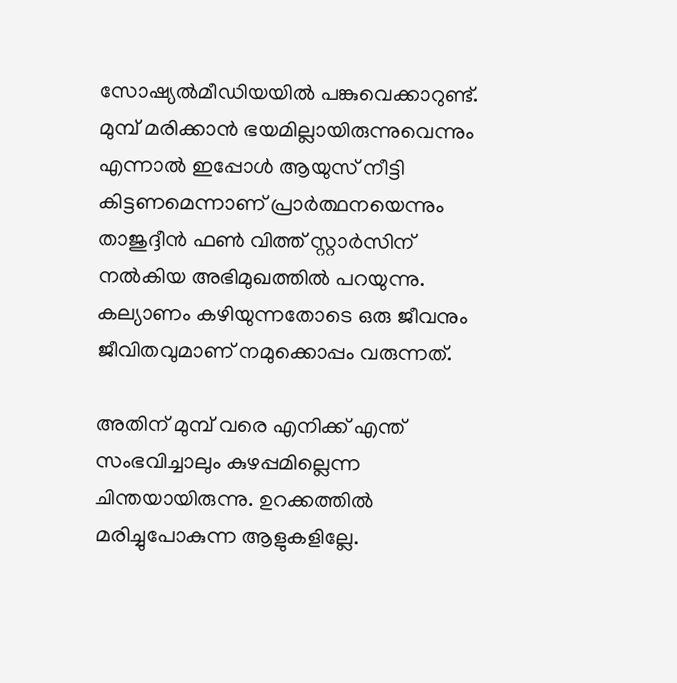സോഷ്യൽമീഡിയയിൽ പങ്കുവെക്കാറുണ്ട്. മുമ്പ് മരിക്കാൻ ഭയമില്ലായിരുന്നുവെന്നും എന്നാൽ ഇപ്പോൾ ആയുസ് നീട്ടി കിട്ടണമെന്നാണ് പ്രാർത്ഥനയെന്നും താജുദ്ദീൻ ഫൺ വിത്ത് സ്റ്റാർസിന് നൽകിയ അഭിമുഖത്തിൽ പറയുന്നു. കല്യാണം കഴിയുന്നതോടെ ഒരു ജീവനും ജീവിതവുമാണ് നമുക്കൊപ്പം വരുന്നത്.

അതിന് മുമ്പ് വരെ എനിക്ക് എന്ത് സംഭവിച്ചാലും കുഴപ്പമില്ലെന്ന ചിന്തയായിരുന്നു. ഉറക്കത്തിൽ മരിച്ചുപോകുന്ന ആളുകളില്ലേ.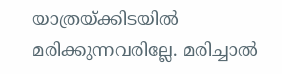യാത്രയ്ക്കിടയിൽ മരിക്കുന്നവരില്ലേ. മരിച്ചാൽ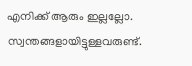എനിക്ക് ആരും ഇല്ലല്ലോ. സ്വന്തങ്ങളായിട്ടുള്ളവരുണ്ട്.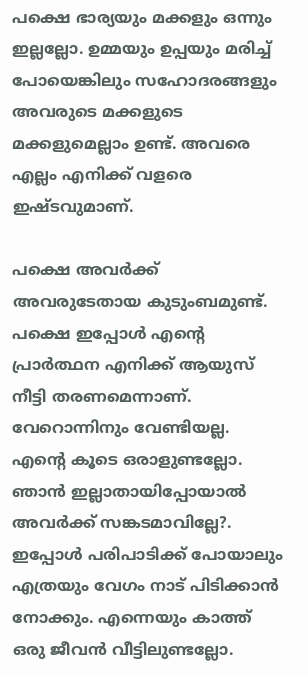പക്ഷെ ഭാര്യയും മക്കളും ഒന്നും ഇല്ലല്ലോ. ഉമ്മയും ഉപ്പയും മരിച്ച് പോയെങ്കിലും സഹോദരങ്ങളും അവരുടെ മക്കളുടെ മക്കളുമെല്ലാം ഉണ്ട്. അവരെ എല്ലം എനിക്ക് വളരെ ഇഷ്ടവുമാണ്.

പക്ഷെ അവർക്ക് അവരുടേതായ കുടുംബമുണ്ട്. പക്ഷെ ഇപ്പോൾ എന്റെ പ്രാർത്ഥന എനിക്ക് ആയുസ് നീട്ടി തരണമെന്നാണ്. വേറൊന്നിനും വേണ്ടിയല്ല. എന്റെ കൂടെ ഒരാളുണ്ടല്ലോ. ഞാൻ ഇല്ലാതായിപ്പോയാൽ‌ അവർക്ക് സങ്കടമാവില്ലേ?. ഇപ്പോൾ പരിപാടിക്ക് പോയാലും എത്രയും വേഗം നാട് പിടിക്കാൻ നോക്കും. എന്നെയും കാത്ത് ഒരു ജീവൻ വീട്ടിലുണ്ടല്ലോ.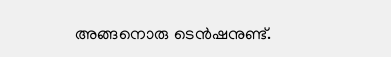അങ്ങനൊരു ടെൻഷനുണ്ട്.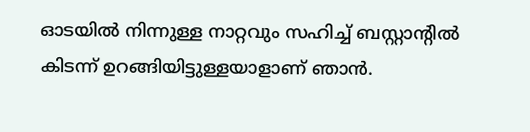ഓടയിൽ നിന്നുള്ള നാറ്റവും സഹിച്ച് ബസ്റ്റാന്റിൽ കിടന്ന് ഉറങ്ങിയിട്ടുള്ളയാളാണ് ഞാൻ.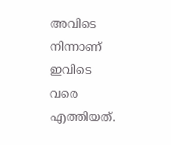അവിടെ നിന്നാണ് ഇവിടെ വരെ എത്തിയത്.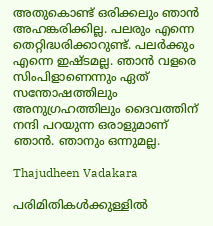അതുകൊണ്ട് ഒരിക്കലും ഞാൻ അഹങ്കരിക്കില്ല. പലരും എന്നെ തെറ്റിദ്ധരിക്കാറുണ്ട്. പലർക്കും എന്നെ ഇഷ്ടമല്ല. ഞാൻ വളരെ സിംപിളാണെന്നും ഏത് സന്തോഷത്തിലും അനുഗ്രഹത്തിലും ദൈവത്തിന് നന്ദി പറയുന്ന ഒരാളുമാണ് ഞാൻ. ഞാനും ഒന്നുമല്ല.

Thajudheen Vadakara

പരിമിതികൾക്കുള്ളിൽ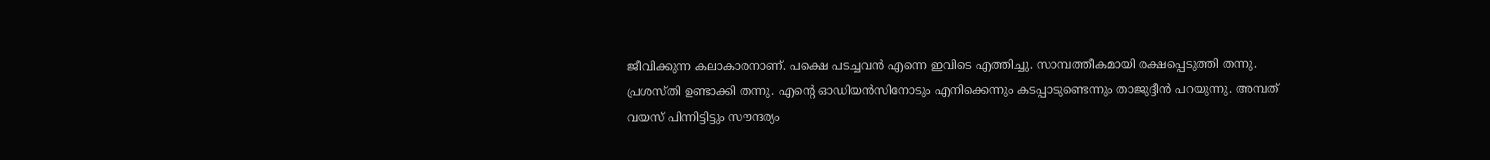ജീവിക്കുന്ന കലാകാരനാണ്. പക്ഷെ പടച്ചവൻ എന്നെ ഇവിടെ എത്തിച്ചു. സാമ്പത്തീകമായി രക്ഷപ്പെടുത്തി തന്നു. പ്രശസ്തി ഉണ്ടാക്കി തന്നു. എന്റെ ഓഡിയൻസിനോടും എനിക്കെന്നും കടപ്പാടുണ്ടെന്നും താജുദ്ദീൻ പറയുന്നു. അമ്പത് വയസ് പിന്നിട്ടിട്ടും സൗന്ദര്യം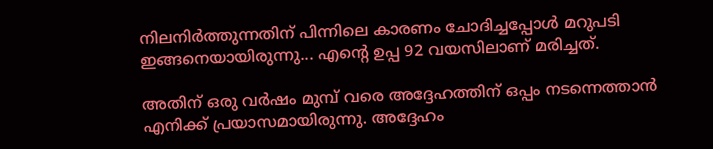നിലനിർത്തുന്നതിന് പിന്നിലെ കാരണം ചോദിച്ചപ്പോൾ മറുപടി ഇങ്ങനെയായിരുന്നു... എന്റെ ഉപ്പ 92 വയസിലാണ് മരിച്ചത്.

അതിന് ഒരു വർഷം മുമ്പ് വരെ അദ്ദേഹത്തിന് ഒപ്പം നടന്നെത്താൻ എനിക്ക് പ്രയാസമായിരുന്നു. അദ്ദേഹം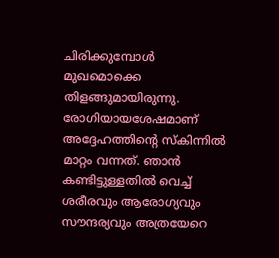ചിരിക്കുമ്പോൾ മുഖമൊക്കെ തിളങ്ങുമായിരുന്നു. രോഗിയായശേഷമാണ് അദ്ദേഹത്തിന്റെ സ്കിന്നിൽ മാറ്റം വന്നത്. ഞാൻ കണ്ടിട്ടുള്ളതിൽ വെച്ച് ശരീരവും ആരോഗ്യവും സൗന്ദര്യവും അത്രയേറെ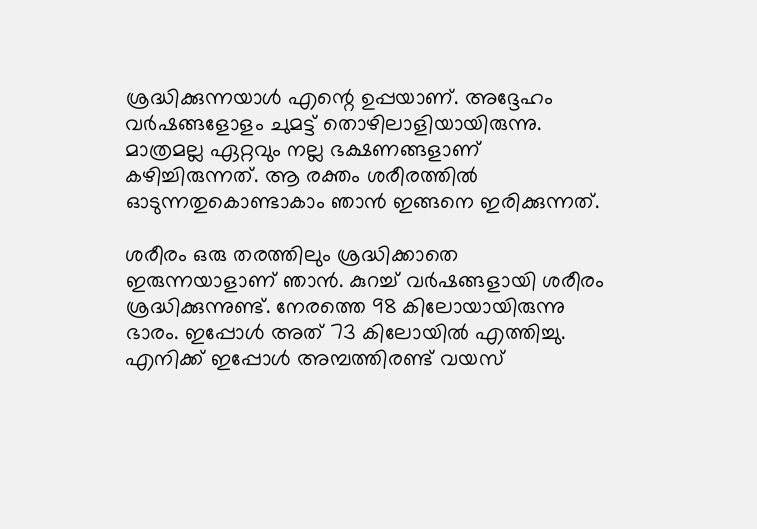ശ്രദ്ധിക്കുന്നയാൾ എന്റെ ഉപ്പയാണ്. അദ്ദേഹം വർഷങ്ങളോളം ചുമട്ട് തൊഴിലാളിയായിരുന്നു. മാത്രമല്ല ഏറ്റവും നല്ല ഭക്ഷണങ്ങളാണ് കഴിച്ചിരുന്നത്. ആ രക്തം ശരീരത്തിൽ ഓടുന്നതുകൊണ്ടാകാം ഞാൻ ഇങ്ങനെ ഇരിക്കുന്നത്.

ശരീരം ഒരു തരത്തിലും ശ്രദ്ധിക്കാതെ ഇരുന്നയാളാണ് ഞാൻ. കുറച്ച് വർഷങ്ങളായി ശരീരം ശ്രദ്ധിക്കുന്നുണ്ട്. നേരത്തെ 98 കിലോയായിരുന്നു ഭാരം. ഇപ്പോൾ അത് 73 കിലോയിൽ എത്തിച്ചു. എനിക്ക് ഇപ്പോൾ അമ്പത്തിരണ്ട് വയസ്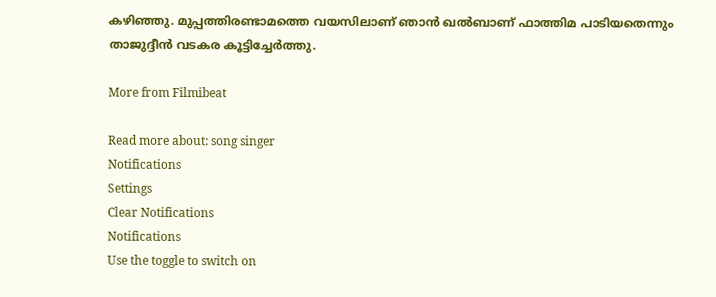കഴിഞ്ഞു. മുപ്പത്തിരണ്ടാമത്തെ വയസിലാണ് ഞാൻ ഖൽബാണ് ഫാത്തിമ പാടിയതെന്നും താജുദ്ദീൻ വടകര കൂട്ടിച്ചേർത്തു.

More from Filmibeat

Read more about: song singer
Notifications
Settings
Clear Notifications
Notifications
Use the toggle to switch on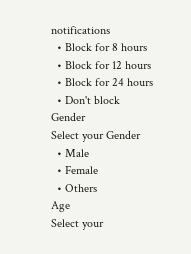notifications
  • Block for 8 hours
  • Block for 12 hours
  • Block for 24 hours
  • Don't block
Gender
Select your Gender
  • Male
  • Female
  • Others
Age
Select your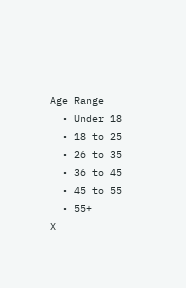Age Range
  • Under 18
  • 18 to 25
  • 26 to 35
  • 36 to 45
  • 45 to 55
  • 55+
X